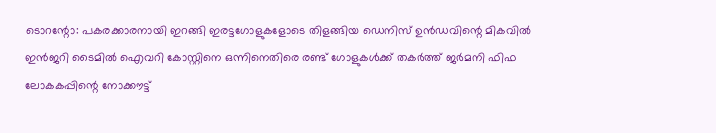ടൊറന്റോ: പകരക്കാരനായി ഇറങ്ങി ഇരട്ടഗോളുകളോടെ തിളങ്ങിയ ഡെനിസ് ഉൻഡവിന്റെ മികവിൽ ഇൻജറി ടൈമിൽ ഐവറി കോസ്റ്റിനെ ഒന്നിനെതിരെ രണ്ട് ഗോളുകൾക്ക് തകർത്ത് ജർമനി ഫിഫ ലോകകപ്പിന്റെ നോക്കൗട്ട്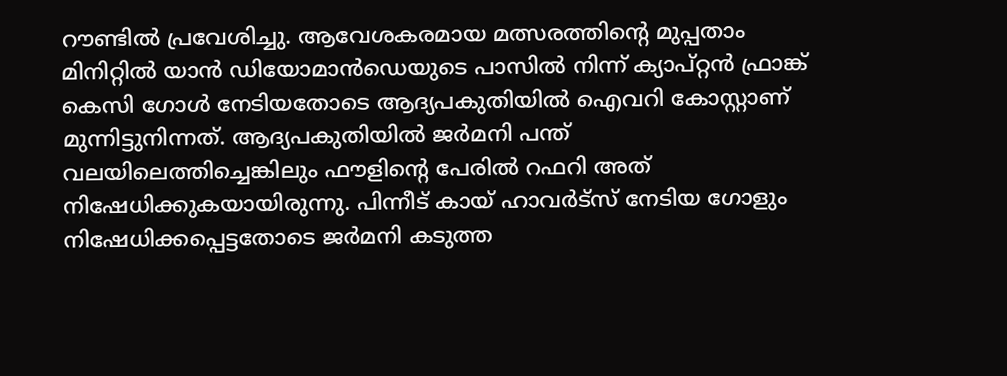റൗണ്ടിൽ പ്രവേശിച്ചു. ആവേശകരമായ മത്സരത്തിന്റെ മുപ്പതാം മിനിറ്റിൽ യാൻ ഡിയോമാൻഡെയുടെ പാസിൽ നിന്ന് ക്യാപ്റ്റൻ ഫ്രാങ്ക് കെസി ഗോൾ നേടിയതോടെ ആദ്യപകുതിയിൽ ഐവറി കോസ്റ്റാണ് മുന്നിട്ടുനിന്നത്. ആദ്യപകുതിയിൽ ജർമനി പന്ത് വലയിലെത്തിച്ചെങ്കിലും ഫൗളിന്റെ പേരിൽ റഫറി അത് നിഷേധിക്കുകയായിരുന്നു. പിന്നീട് കായ് ഹാവർട്സ് നേടിയ ഗോളും നിഷേധിക്കപ്പെട്ടതോടെ ജർമനി കടുത്ത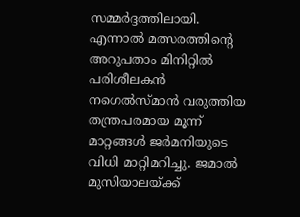സമ്മർദ്ദത്തിലായി.
എന്നാൽ മത്സരത്തിന്റെ അറുപതാം മിനിറ്റിൽ പരിശീലകൻ നഗെൽസ്മാൻ വരുത്തിയ തന്ത്രപരമായ മൂന്ന് മാറ്റങ്ങൾ ജർമനിയുടെ വിധി മാറ്റിമറിച്ചു. ജമാൽ മുസിയാലയ്ക്ക്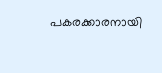പകരക്കാരനായി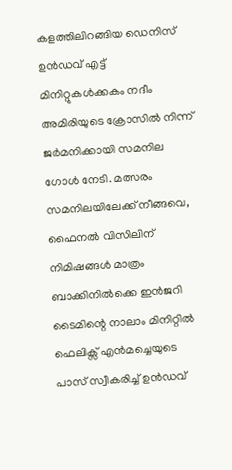കളത്തിലിറങ്ങിയ ഡെനിസ് ഉൻഡവ് എട്ട് മിനിറ്റുകൾക്കകം നദീം അമിരിയുടെ ക്രോസിൽ നിന്ന് ജർമനിക്കായി സമനില ഗോൾ നേടി. മത്സരം സമനിലയിലേക്ക് നീങ്ങവെ, ഫൈനൽ വിസിലിന് നിമിഷങ്ങൾ മാത്രം ബാക്കിനിൽക്കെ ഇൻജറി ടൈമിന്റെ നാലാം മിനിറ്റിൽ ഫെലിക്സ് എൻമച്ചെയുടെ പാസ് സ്വീകരിച്ച് ഉൻഡവ്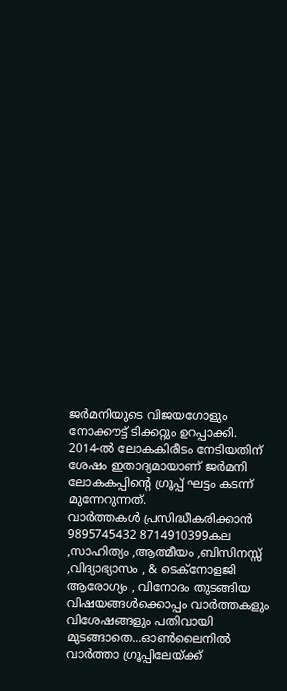ജർമനിയുടെ വിജയഗോളും നോക്കൗട്ട് ടിക്കറ്റും ഉറപ്പാക്കി. 2014-ൽ ലോകകിരീടം നേടിയതിന് ശേഷം ഇതാദ്യമായാണ് ജർമനി ലോകകപ്പിന്റെ ഗ്രൂപ്പ് ഘട്ടം കടന്ന് മുന്നേറുന്നത്.
വാർത്തകൾ പ്രസിദ്ധീകരിക്കാൻ
9895745432 8714910399കല ,സാഹിത്യം ,ആത്മീയം ,ബിസിനസ്സ് ,വിദ്യാഭ്യാസം , & ടെക്നോളജി ആരോഗ്യം , വിനോദം തുടങ്ങിയ വിഷയങ്ങൾക്കൊപ്പം വാർത്തകളും വിശേഷങ്ങളും പതിവായി മുടങ്ങാതെ...ഓൺലൈനിൽ വാർത്താ ഗ്രൂപ്പിലേയ്ക്ക്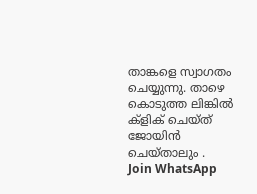താങ്കളെ സ്വാഗതം ചെയ്യുന്നു. താഴെ കൊടുത്ത ലിങ്കിൽ ക്ളിക് ചെയ്ത് ജോയിൻ ചെയ്താലും .
Join WhatsApp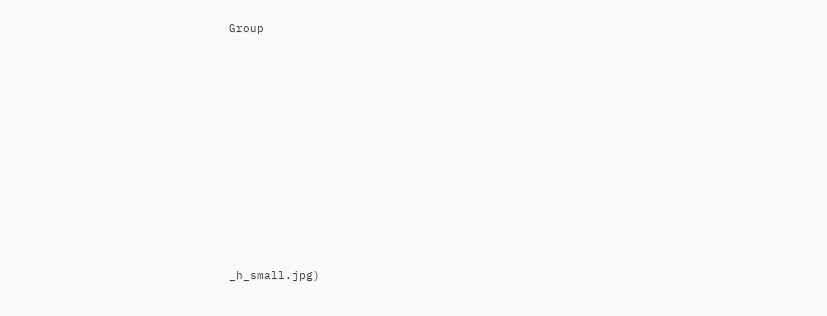Group














_h_small.jpg)